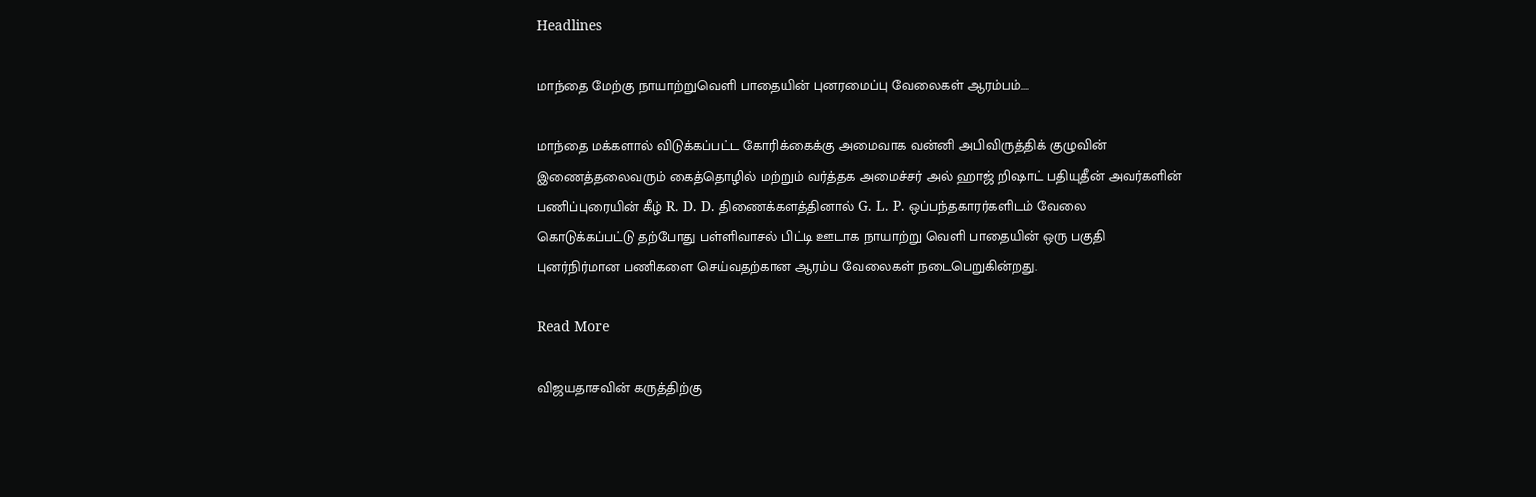Headlines

மாந்தை மேற்கு நாயாற்றுவெளி பாதையின் புனரமைப்பு வேலைகள் ஆரம்பம்….

மாந்தை மக்களால் விடுக்கப்பட்ட கோரிக்கைக்கு அமைவாக வன்னி அபிவிருத்திக் குழுவின் இணைத்தலைவரும் கைத்தொழில் மற்றும் வர்த்தக அமைச்சர் அல் ஹாஜ் றிஷாட் பதியுதீன் அவர்களின் பணிப்புரையின் கீழ் R. D. D. திணைக்களத்தினால் G. L. P. ஒப்பந்தகாரர்களிடம் வேலை கொடுக்கப்பட்டு தற்போது பள்ளிவாசல் பிட்டி ஊடாக நாயாற்று வெளி பாதையின் ஒரு பகுதி புனர்நிர்மான பணிகளை செய்வதற்கான ஆரம்ப வேலைகள் நடைபெறுகின்றது.

Read More

விஜயதாசவின் கருத்திற்கு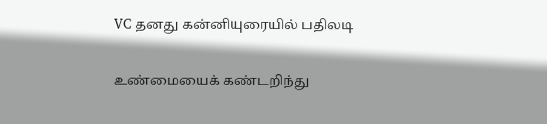VC தனது கன்னியுரையில் பதிலடி

உண்மையைக் கண்டறிந்து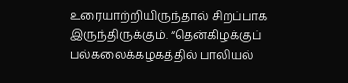உரையாற்றியிருந்தால் சிறப்பாக இருந்திருக்கும். “தென்கிழக்குப் பல்கலைக்கழகத்தில் பாலியல்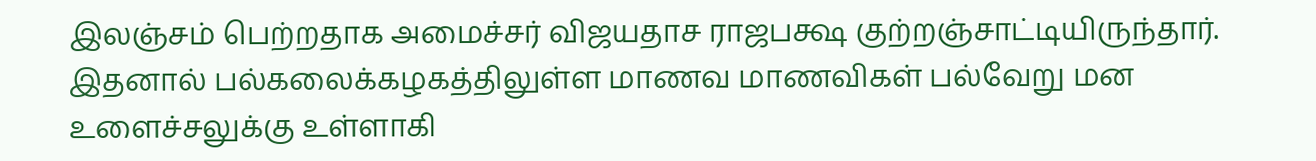இலஞ்சம் பெற்றதாக அமைச்சர் விஜயதாச ராஜபக்ஷ குற்றஞ்சாட்டியிருந்தார். இதனால் பல்கலைக்கழகத்திலுள்ள மாணவ மாணவிகள் பல்வேறு மன உளைச்சலுக்கு உள்ளாகி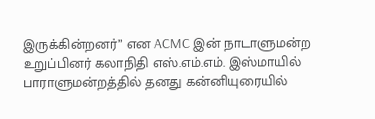இருக்கின்றனர்” என ACMC இன் நாடாளுமன்ற உறுப்பினர் கலாநிதி எஸ்.எம்.எம். இஸ்மாயில் பாராளுமன்றத்தில் தனது கன்னியுரையில்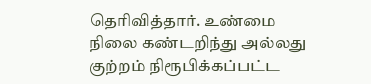தெரிவித்தார். உண்மை நிலை கண்டறிந்து அல்லது குற்றம் நிரூபிக்கப்பட்ட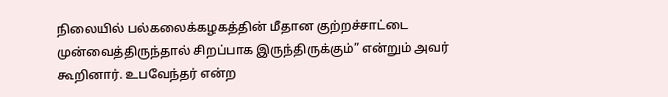நிலையில் பல்கலைக்கழகத்தின் மீதான குற்றச்சாட்டை முன்வைத்திருந்தால் சிறப்பாக இருந்திருக்கும்” என்றும் அவர் கூறினார். உபவேந்தர் என்ற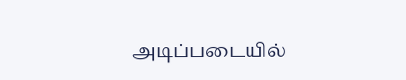அடிப்படையில்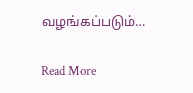வழங்கப்படும்…

Read More